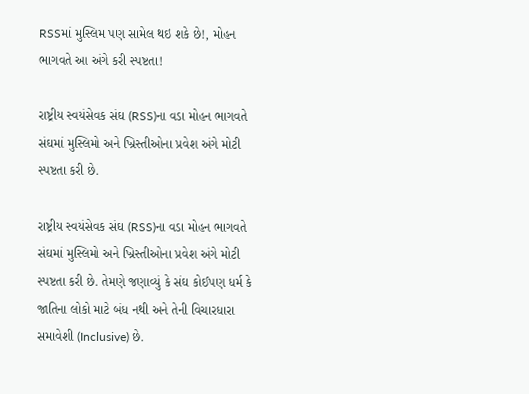RSSમાં મુસ્લિમ પણ સામેલ થઇ શકે છે!, મોહન ભાગવતે આ અંગે કરી સ્પષ્ટતા!

રાષ્ટ્રીય સ્વયંસેવક સંઘ (RSS)ના વડા મોહન ભાગવતે સંઘમાં મુસ્લિમો અને ખ્રિસ્તીઓના પ્રવેશ અંગે મોટી સ્પષ્ટતા કરી છે.

રાષ્ટ્રીય સ્વયંસેવક સંઘ (RSS)ના વડા મોહન ભાગવતે સંઘમાં મુસ્લિમો અને ખ્રિસ્તીઓના પ્રવેશ અંગે મોટી સ્પષ્ટતા કરી છે. તેમણે જણાવ્યું કે સંઘ કોઈપણ ધર્મ કે જાતિના લોકો માટે બંધ નથી અને તેની વિચારધારા સમાવેશી (Inclusive) છે.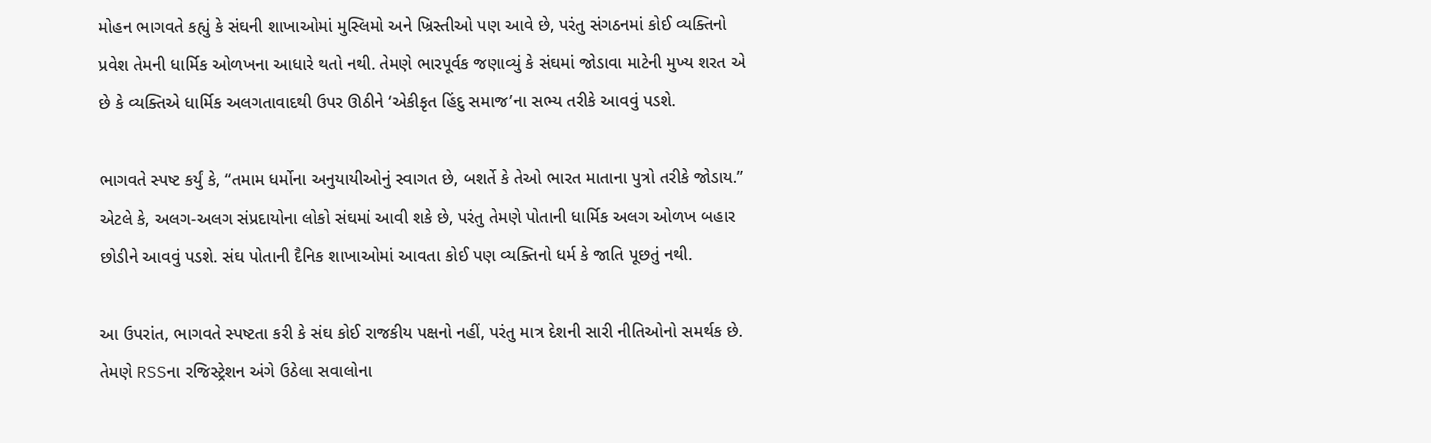મોહન ભાગવતે કહ્યું કે સંઘની શાખાઓમાં મુસ્લિમો અને ખ્રિસ્તીઓ પણ આવે છે, પરંતુ સંગઠનમાં કોઈ વ્યક્તિનો પ્રવેશ તેમની ધાર્મિક ઓળખના આધારે થતો નથી. તેમણે ભારપૂર્વક જણાવ્યું કે સંઘમાં જોડાવા માટેની મુખ્ય શરત એ છે કે વ્યક્તિએ ધાર્મિક અલગતાવાદથી ઉપર ઊઠીને ‘એકીકૃત હિંદુ સમાજ’ના સભ્ય તરીકે આવવું પડશે.

ભાગવતે સ્પષ્ટ કર્યું કે, “તમામ ધર્મોના અનુયાયીઓનું સ્વાગત છે, બશર્તે કે તેઓ ભારત માતાના પુત્રો તરીકે જોડાય.” એટલે કે, અલગ-અલગ સંપ્રદાયોના લોકો સંઘમાં આવી શકે છે, પરંતુ તેમણે પોતાની ધાર્મિક અલગ ઓળખ બહાર છોડીને આવવું પડશે. સંઘ પોતાની દૈનિક શાખાઓમાં આવતા કોઈ પણ વ્યક્તિનો ધર્મ કે જાતિ પૂછતું નથી.

આ ઉપરાંત, ભાગવતે સ્પષ્ટતા કરી કે સંઘ કોઈ રાજકીય પક્ષનો નહીં, પરંતુ માત્ર દેશની સારી નીતિઓનો સમર્થક છે. તેમણે RSSના રજિસ્ટ્રેશન અંગે ઉઠેલા સવાલોના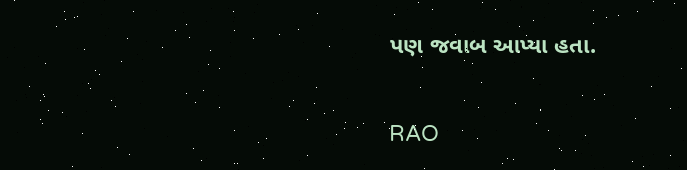પણ જવાબ આપ્યા હતા.

RAO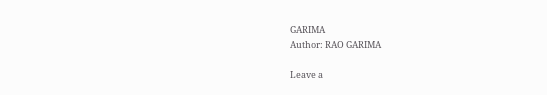GARIMA
Author: RAO GARIMA

Leave a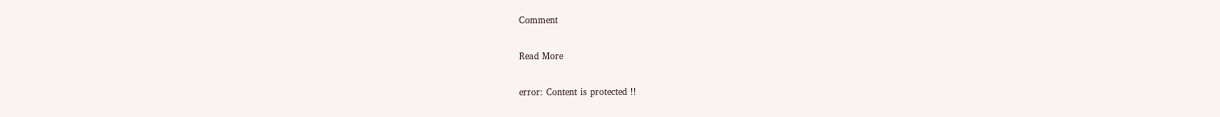Comment

Read More

error: Content is protected !!